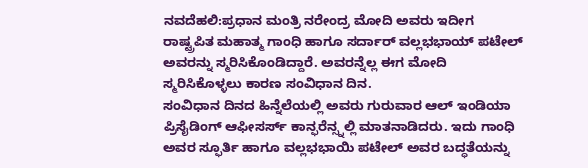ನವದೆಹಲಿ:ಪ್ರಧಾನ ಮಂತ್ರಿ ನರೇಂದ್ರ ಮೋದಿ ಅವರು ಇದೀಗ ರಾಷ್ಟ್ರಪಿತ ಮಹಾತ್ಮ ಗಾಂಧಿ ಹಾಗೂ ಸರ್ದಾರ್ ವಲ್ಲಭಭಾಯ್ ಪಟೇಲ್ ಅವರನ್ನು ಸ್ಮರಿಸಿಕೊಂಡಿದ್ದಾರೆ. ಅವರನ್ನೆಲ್ಲ ಈಗ ಮೋದಿ ಸ್ಮರಿಸಿಕೊಳ್ಳಲು ಕಾರಣ ಸಂವಿಧಾನ ದಿನ.
ಸಂವಿಧಾನ ದಿನದ ಹಿನ್ನೆಲೆಯಲ್ಲಿ ಅವರು ಗುರುವಾರ ಆಲ್ ಇಂಡಿಯಾ ಪ್ರಿಸೈಡಿಂಗ್ ಆಫೀಸರ್ಸ್ ಕಾನ್ಫರೆನ್ಸ್ನಲ್ಲಿ ಮಾತನಾಡಿದರು. ಇದು ಗಾಂಧಿ ಅವರ ಸ್ಫೂರ್ತಿ ಹಾಗೂ ವಲ್ಲಭಭಾಯಿ ಪಟೇಲ್ ಅವರ ಬದ್ಧತೆಯನ್ನು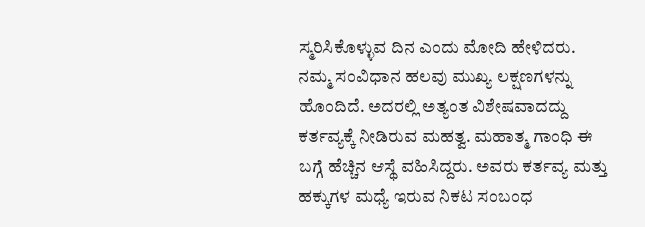ಸ್ಮರಿಸಿಕೊಳ್ಳುವ ದಿನ ಎಂದು ಮೋದಿ ಹೇಳಿದರು.
ನಮ್ಮ ಸಂವಿಧಾನ ಹಲವು ಮುಖ್ಯ ಲಕ್ಷಣಗಳನ್ನು ಹೊಂದಿದೆ. ಅದರಲ್ಲಿ ಅತ್ಯಂತ ವಿಶೇಷವಾದದ್ದು ಕರ್ತವ್ಯಕ್ಕೆ ನೀಡಿರುವ ಮಹತ್ವ. ಮಹಾತ್ಮ ಗಾಂಧಿ ಈ ಬಗ್ಗೆ ಹೆಚ್ಚಿನ ಆಸ್ಥೆ ವಹಿಸಿದ್ದರು. ಅವರು ಕರ್ತವ್ಯ ಮತ್ತು ಹಕ್ಕುಗಳ ಮಧ್ಯೆ ಇರುವ ನಿಕಟ ಸಂಬಂಧ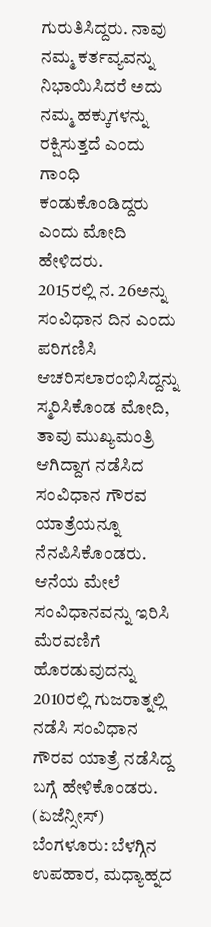ಗುರುತಿಸಿದ್ದರು. ನಾವು ನಮ್ಮ ಕರ್ತವ್ಯವನ್ನು ನಿಭಾಯಿಸಿದರೆ ಅದು ನಮ್ಮ ಹಕ್ಕುಗಳನ್ನು ರಕ್ಷಿಸುತ್ತದೆ ಎಂದು ಗಾಂಧಿ ಕಂಡುಕೊಂಡಿದ್ದರು ಎಂದು ಮೋದಿ ಹೇಳಿದರು.
2015ರಲ್ಲಿ ನ. 26ಅನ್ನು ಸಂವಿಧಾನ ದಿನ ಎಂದು ಪರಿಗಣಿಸಿ ಆಚರಿಸಲಾರಂಭಿಸಿದ್ದನ್ನು ಸ್ಮರಿಸಿಕೊಂಡ ಮೋದಿ, ತಾವು ಮುಖ್ಯಮಂತ್ರಿ ಆಗಿದ್ದಾಗ ನಡೆಸಿದ ಸಂವಿಧಾನ ಗೌರವ ಯಾತ್ರೆಯನ್ನೂ ನೆನಪಿಸಿಕೊಂಡರು. ಆನೆಯ ಮೇಲೆ ಸಂವಿಧಾನವನ್ನು ಇರಿಸಿ ಮೆರವಣಿಗೆ ಹೊರಡುವುದನ್ನು 2010ರಲ್ಲಿ ಗುಜರಾತ್ನಲ್ಲಿ ನಡೆಸಿ ಸಂವಿಧಾನ ಗೌರವ ಯಾತ್ರೆ ನಡೆಸಿದ್ದ ಬಗ್ಗೆ ಹೇಳಿಕೊಂಡರು. (ಏಜೆನ್ಸೀಸ್)
ಬೆಂಗಳೂರು: ಬೆಳಗ್ಗಿನ ಉಪಹಾರ, ಮಧ್ಯಾಹ್ನದ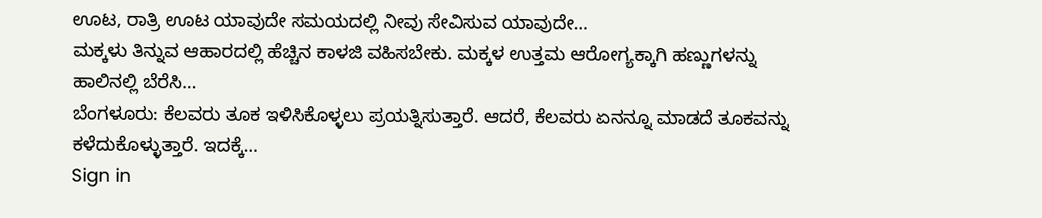ಊಟ, ರಾತ್ರಿ ಊಟ ಯಾವುದೇ ಸಮಯದಲ್ಲಿ ನೀವು ಸೇವಿಸುವ ಯಾವುದೇ…
ಮಕ್ಕಳು ತಿನ್ನುವ ಆಹಾರದಲ್ಲಿ ಹೆಚ್ಚಿನ ಕಾಳಜಿ ವಹಿಸಬೇಕು. ಮಕ್ಕಳ ಉತ್ತಮ ಆರೋಗ್ಯಕ್ಕಾಗಿ ಹಣ್ಣುಗಳನ್ನು ಹಾಲಿನಲ್ಲಿ ಬೆರೆಸಿ…
ಬೆಂಗಳೂರು: ಕೆಲವರು ತೂಕ ಇಳಿಸಿಕೊಳ್ಳಲು ಪ್ರಯತ್ನಿಸುತ್ತಾರೆ. ಆದರೆ, ಕೆಲವರು ಏನನ್ನೂ ಮಾಡದೆ ತೂಕವನ್ನು ಕಳೆದುಕೊಳ್ಳುತ್ತಾರೆ. ಇದಕ್ಕೆ…
Sign in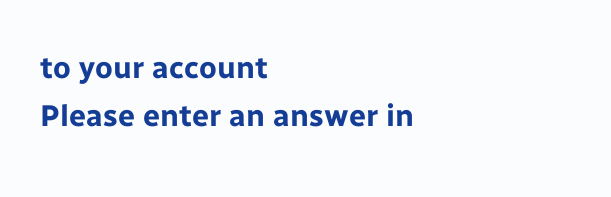to your account
Please enter an answer in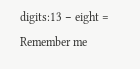digits:13 − eight =
Remember me